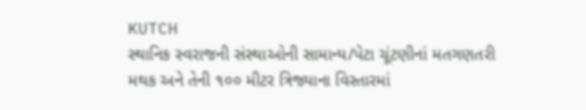KUTCH
સ્થાનિક સ્વરાજની સંસ્થાઓની સામાન્ય/પેટા ચૂંટણીનાં મતગણતરી મથક અને તેની ૧૦૦ મીટર ત્રિજ્યાના વિસ્તારમાં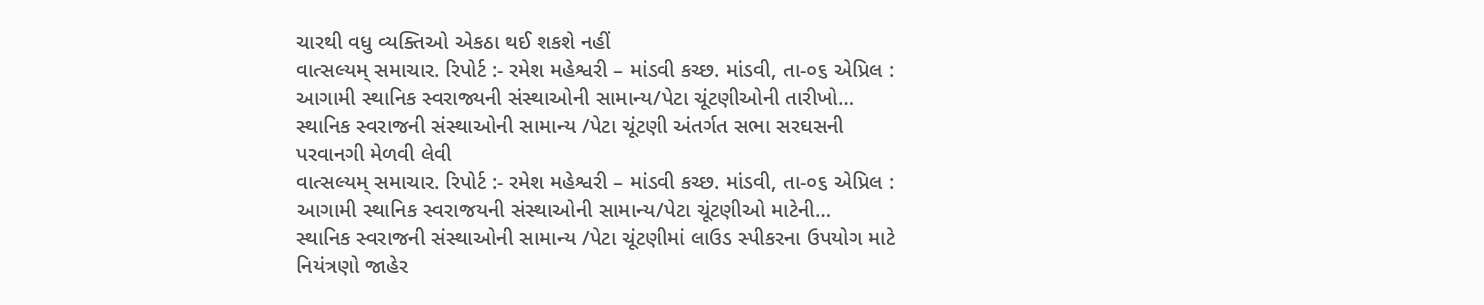ચારથી વધુ વ્યક્તિઓ એકઠા થઈ શકશે નહીં
વાત્સલ્યમ્ સમાચાર. રિપોર્ટ :- રમેશ મહેશ્વરી – માંડવી કચ્છ. માંડવી, તા-૦૬ એપ્રિલ : આગામી સ્થાનિક સ્વરાજ્યની સંસ્થાઓની સામાન્ય/પેટા ચૂંટણીઓની તારીખો…
સ્થાનિક સ્વરાજની સંસ્થાઓની સામાન્ય /પેટા ચૂંટણી અંતર્ગત સભા સરઘસની પરવાનગી મેળવી લેવી
વાત્સલ્યમ્ સમાચાર. રિપોર્ટ :- રમેશ મહેશ્વરી – માંડવી કચ્છ. માંડવી, તા-૦૬ એપ્રિલ : આગામી સ્થાનિક સ્વરાજયની સંસ્થાઓની સામાન્ય/પેટા ચૂંટણીઓ માટેની…
સ્થાનિક સ્વરાજની સંસ્થાઓની સામાન્ય /પેટા ચૂંટણીમાં લાઉડ સ્પીકરના ઉપયોગ માટે નિયંત્રણો જાહેર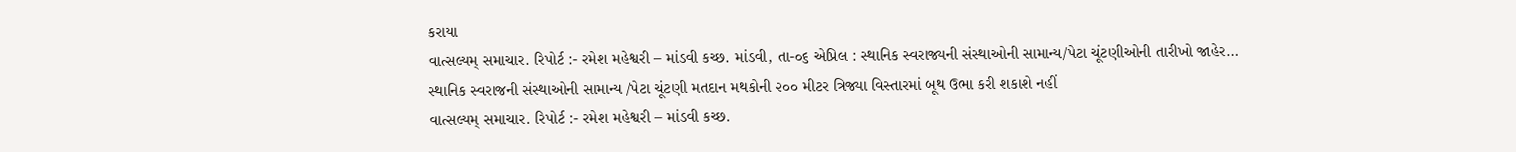કરાયા
વાત્સલ્યમ્ સમાચાર. રિપોર્ટ :- રમેશ મહેશ્વરી – માંડવી કચ્છ. માંડવી, તા-૦૬ એપ્રિલ : સ્થાનિક સ્વરાજ્યની સંસ્થાઓની સામાન્ય/પેટા ચૂંટણીઓની તારીખો જાહેર…
સ્થાનિક સ્વરાજની સંસ્થાઓની સામાન્ય /પેટા ચૂંટણી મતદાન મથકોની ૨૦૦ મીટર ત્રિજ્યા વિસ્તારમાં બૂથ ઉભા કરી શકાશે નહીં
વાત્સલ્યમ્ સમાચાર. રિપોર્ટ :- રમેશ મહેશ્વરી – માંડવી કચ્છ.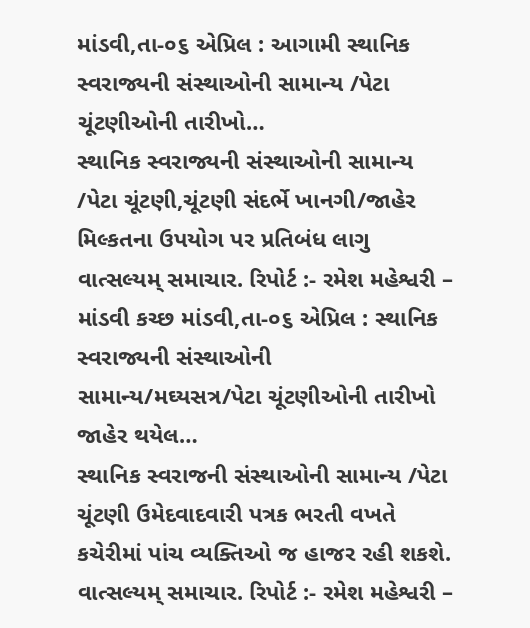માંડવી,તા-૦૬ એપ્રિલ : આગામી સ્થાનિક સ્વરાજ્યની સંસ્થાઓની સામાન્ય /પેટા ચૂંટણીઓની તારીખો…
સ્થાનિક સ્વરાજ્યની સંસ્થાઓની સામાન્ય /પેટા ચૂંટણી,ચૂંટણી સંદર્ભે ખાનગી/જાહેર મિલ્કતના ઉપયોગ પર પ્રતિબંધ લાગુ
વાત્સલ્યમ્ સમાચાર. રિપોર્ટ :- રમેશ મહેશ્વરી – માંડવી કચ્છ માંડવી,તા-૦૬ એપ્રિલ : સ્થાનિક સ્વરાજ્યની સંસ્થાઓની સામાન્ય/મઘ્યસત્ર/પેટા ચૂંટણીઓની તારીખો જાહેર થયેલ…
સ્થાનિક સ્વરાજની સંસ્થાઓની સામાન્ય /પેટા ચૂંટણી ઉમેદવાદવારી પત્રક ભરતી વખતે કચેરીમાં પાંચ વ્યક્તિઓ જ હાજર રહી શકશે.
વાત્સલ્યમ્ સમાચાર. રિપોર્ટ :- રમેશ મહેશ્વરી –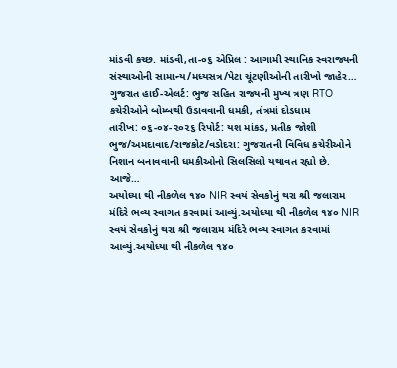માંડવી કચ્છ. માંડવી,તા-૦૬ એપ્રિલ : આગામી સ્થાનિક સ્વરાજ્યની સંસ્થાઓની સામાન્ય/મધ્યસત્ર/પેટા ચૂંટણીઓની તારીખો જાહેર…
ગુજરાત હાઈ-એલર્ટ: ભુજ સહિત રાજ્યની મુખ્ય ત્રણ RTO કચેરીઓને બોમ્બથી ઉડાવવાની ધમકી, તંત્રમાં દોડધામ
તારીખ: ૦૬-૦૪-૨૦૨૬ રિપોર્ટ: યશ માંકડ, પ્રતીક જોશી ભુજ/અમદાવાદ/રાજકોટ/વડોદરા: ગુજરાતની વિવિધ કચેરીઓને નિશાન બનાવવાની ધમકીઓનો સિલસિલો યથાવત રહ્યો છે. આજે…
અયોધ્યા થી નીકળેલ ૧૪૦ NIR સ્વયં સેવકોનું થરા શ્રી જલારામ મંદિરે ભવ્ય સ્વાગત કરવામાં આવ્યું.અયોધ્યા થી નીકળેલ ૧૪૦ NIR સ્વયં સેવકોનું થરા શ્રી જલારામ મંદિરે ભવ્ય સ્વાગત કરવામાં આવ્યું.અયોધ્યા થી નીકળેલ ૧૪૦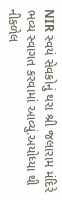NIR સ્વયં સેવકોનું થરા શ્રી જલારામ મંદિરે ભવ્ય સ્વાગત કરવામાં આવ્યું.અયોધ્યા થી નીકળેલ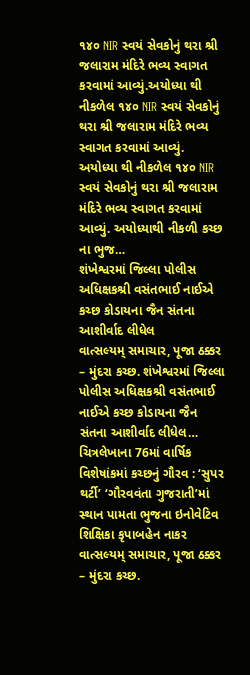૧૪૦ NIR સ્વયં સેવકોનું થરા શ્રી જલારામ મંદિરે ભવ્ય સ્વાગત કરવામાં આવ્યું.અયોધ્યા થી નીકળેલ ૧૪૦ NIR સ્વયં સેવકોનું થરા શ્રી જલારામ મંદિરે ભવ્ય સ્વાગત કરવામાં આવ્યું.
અયોધ્યા થી નીકળેલ ૧૪૦ NIR સ્વયં સેવકોનું થરા શ્રી જલારામ મંદિરે ભવ્ય સ્વાગત કરવામાં આવ્યું. અયોધ્યાથી નીકળી કચ્છ ના ભુજ…
શંખેશ્વરમાં જિલ્લા પોલીસ અધિક્ષકશ્રી વસંતભાઈ નાઈએ કચ્છ કોડાયના જૈન સંતના આશીર્વાદ લીધેલ
વાત્સલ્યમ્ સમાચાર, પૂજા ઠક્કર – મુંદરા કચ્છ. શંખેશ્વરમાં જિલ્લા પોલીસ અધિક્ષકશ્રી વસંતભાઈ નાઈએ કચ્છ કોડાયના જૈન સંતના આશીર્વાદ લીધેલ…
ચિત્રલેખાના 76માં વાર્ષિક વિશેષાંકમાં કચ્છનું ગૌરવ : ‘સુપર થર્ટી’ ‘ગૌરવવંતા ગુજરાતી’માં સ્થાન પામતા ભુજના ઇનોવેટિવ શિક્ષિકા કૃપાબહેન નાકર
વાત્સલ્યમ્ સમાચાર, પૂજા ઠક્કર – મુંદરા કચ્છ.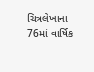ચિત્રલેખાના 76માં વાર્ષિક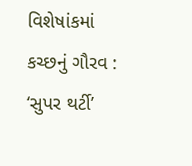વિશેષાંકમાં કચ્છનું ગૌરવ : ‘સુપર થર્ટી’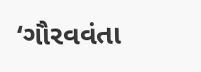‘ગૌરવવંતા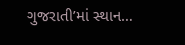ગુજરાતી’માં સ્થાન…